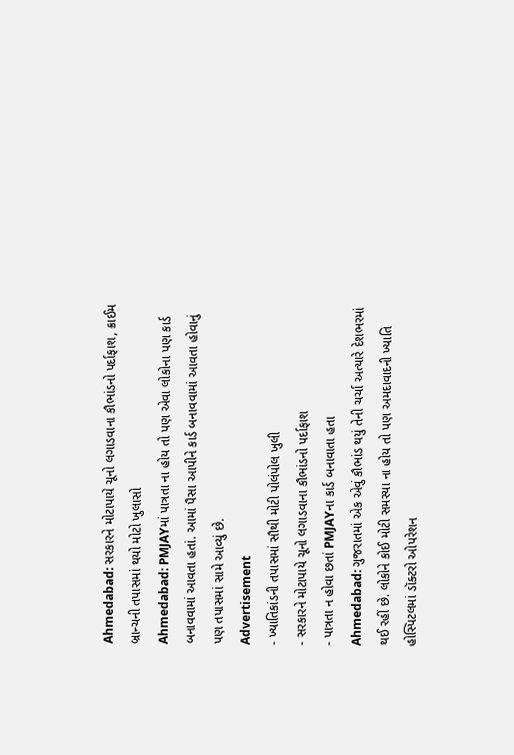Ahmedabad: સરકારને મોટાપાયે ચૂનો લગાડવાના કૌભાંડનો પર્દાફાશ, ક્રાઈમ બ્રાન્ચની તપાસમાં થયો મોટો ખુલાસો
Ahmedabad: PMJAYમાં પાત્રતા ના હોય તો પણ એવા લોકોના પણ કાર્ડ બનાવવામાં આવતા હતાં. આમાં પૈસા આપીને કાર્ડ બનાવવામાં આવતા હોવાનું પણ તપાસમાં સામે આવ્યું છે.
Advertisement
- ખ્યાતિકાંડની તપાસમાં સૌથી મોટી પોલંપોલ ખુલી
- સરકારને મોટાપાયે ચૂનો લગાડવાના કૌભાંડનો પર્દાફાશ
- પાત્રતા ન હોવા છતાં PMJAYના કાર્ડ બનાવાતા હતા
Ahmedabad: ગુજરાતમાં એક એવું કૌભાંડ થયું તેની ચર્ચા અત્યારે દેશભરમાં થઈ રહીં છે. લોકોને કોઈ મોટી સમસ્યા ના હોય તો પણ અમદાવાદની ખ્યાતિ હોસ્પિટલમાં ડૉક્ટરો ઓપરેશન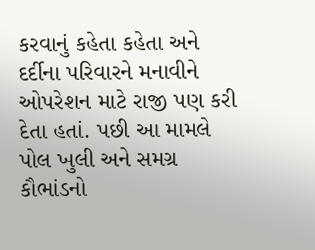કરવાનું કહેતા કહેતા અને દર્દીના પરિવારને મનાવીને ઓપરેશન માટે રાજી પણ કરી દેતા હતાં. પછી આ મામલે પોલ ખુલી અને સમગ્ર કૌભાંડનો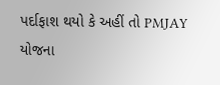પર્દાફાશ થયો કે અહીં તો PMJAY યોજના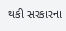થકી સરકારના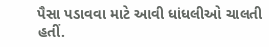પૈસા પડાવવા માટે આવી ધાંધલીઓ ચાલતી હતીં.